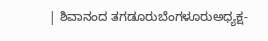| ಶಿವಾನಂದ ತಗಡೂರುಬೆಂಗಳೂರುಅಧ್ಯಕ್ಷ-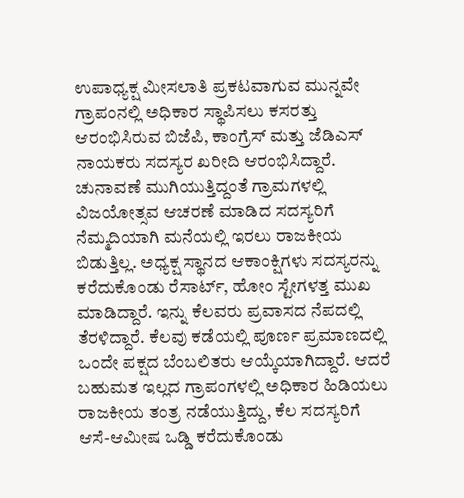ಉಪಾಧ್ಯಕ್ಷ ಮೀಸಲಾತಿ ಪ್ರಕಟವಾಗುವ ಮುನ್ನವೇ ಗ್ರಾಪಂನಲ್ಲಿ ಅಧಿಕಾರ ಸ್ಥಾಪಿಸಲು ಕಸರತ್ತು ಆರಂಭಿಸಿರುವ ಬಿಜೆಪಿ, ಕಾಂಗ್ರೆಸ್ ಮತ್ತು ಜೆಡಿಎಸ್ ನಾಯಕರು ಸದಸ್ಯರ ಖರೀದಿ ಆರಂಭಿಸಿದ್ದಾರೆ. ಚುನಾವಣೆ ಮುಗಿಯುತ್ತಿದ್ದಂತೆ ಗ್ರಾಮಗಳಲ್ಲಿ ವಿಜಯೋತ್ಸವ ಆಚರಣೆ ಮಾಡಿದ ಸದಸ್ಯರಿಗೆ ನೆಮ್ಮದಿಯಾಗಿ ಮನೆಯಲ್ಲಿ ಇರಲು ರಾಜಕೀಯ ಬಿಡುತ್ತಿಲ್ಲ. ಅಧ್ಯಕ್ಷ ಸ್ಥಾನದ ಆಕಾಂಕ್ಷಿಗಳು ಸದಸ್ಯರನ್ನು ಕರೆದುಕೊಂಡು ರೆಸಾರ್ಟ್, ಹೋಂ ಸ್ಟೇಗಳತ್ತ ಮುಖ ಮಾಡಿದ್ದಾರೆ. ಇನ್ನು ಕೆಲವರು ಪ್ರವಾಸದ ನೆಪದಲ್ಲಿ ತೆರಳಿದ್ದಾರೆ. ಕೆಲವು ಕಡೆಯಲ್ಲಿ ಪೂರ್ಣ ಪ್ರಮಾಣದಲ್ಲಿ ಒಂದೇ ಪಕ್ಷದ ಬೆಂಬಲಿತರು ಆಯ್ಕೆಯಾಗಿದ್ದಾರೆ. ಆದರೆ ಬಹುಮತ ಇಲ್ಲದ ಗ್ರಾಪಂಗಳಲ್ಲಿ ಅಧಿಕಾರ ಹಿಡಿಯಲು ರಾಜಕೀಯ ತಂತ್ರ ನಡೆಯುತ್ತಿದ್ದು, ಕೆಲ ಸದಸ್ಯರಿಗೆ ಆಸೆ-ಆಮೀಷ ಒಡ್ಡಿ ಕರೆದುಕೊಂಡು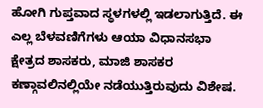ಹೋಗಿ ಗುಪ್ತವಾದ ಸ್ಥಳಗಳಲ್ಲಿ ಇಡಲಾಗುತ್ತಿದೆ. ಈ ಎಲ್ಲ ಬೆಳವಣಿಗೆಗಳು ಆಯಾ ವಿಧಾನಸಭಾ ಕ್ಷೇತ್ರದ ಶಾಸಕರು, ಮಾಜಿ ಶಾಸಕರ ಕಣ್ಗಾವಲಿನಲ್ಲಿಯೇ ನಡೆಯುತ್ತಿರುವುದು ವಿಶೇಷ.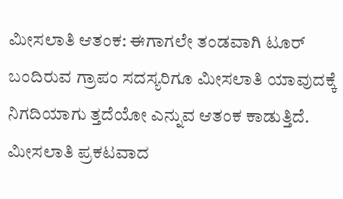ಮೀಸಲಾತಿ ಆತಂಕ: ಈಗಾಗಲೇ ತಂಡವಾಗಿ ಟೂರ್ ಬಂದಿರುವ ಗ್ರಾಪಂ ಸದಸ್ಯರಿಗೂ ಮೀಸಲಾತಿ ಯಾವುದಕ್ಕೆ ನಿಗದಿಯಾಗು ತ್ತದೆಯೋ ಎನ್ನುವ ಆತಂಕ ಕಾಡುತ್ತಿದೆ. ಮೀಸಲಾತಿ ಪ್ರಕಟವಾದ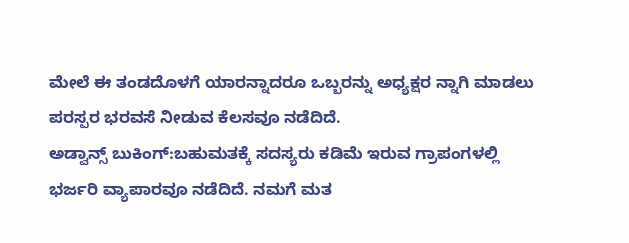ಮೇಲೆ ಈ ತಂಡದೊಳಗೆ ಯಾರನ್ನಾದರೂ ಒಬ್ಬರನ್ನು ಅಧ್ಯಕ್ಷರ ನ್ನಾಗಿ ಮಾಡಲು ಪರಸ್ಪರ ಭರವಸೆ ನೀಡುವ ಕೆಲಸವೂ ನಡೆದಿದೆ.
ಅಡ್ವಾನ್ಸ್ ಬುಕಿಂಗ್:ಬಹುಮತಕ್ಕೆ ಸದಸ್ಯರು ಕಡಿಮೆ ಇರುವ ಗ್ರಾಪಂಗಳಲ್ಲಿ ಭರ್ಜರಿ ವ್ಯಾಪಾರವೂ ನಡೆದಿದೆ. ನಮಗೆ ಮತ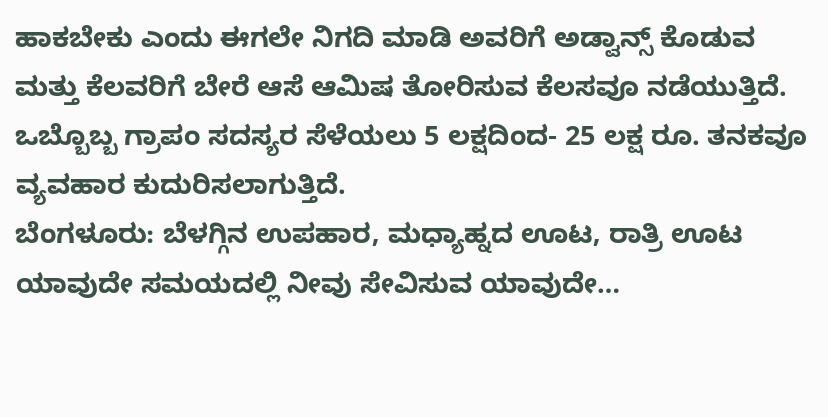ಹಾಕಬೇಕು ಎಂದು ಈಗಲೇ ನಿಗದಿ ಮಾಡಿ ಅವರಿಗೆ ಅಡ್ವಾನ್ಸ್ ಕೊಡುವ ಮತ್ತು ಕೆಲವರಿಗೆ ಬೇರೆ ಆಸೆ ಆಮಿಷ ತೋರಿಸುವ ಕೆಲಸವೂ ನಡೆಯುತ್ತಿದೆ. ಒಬ್ಬೊಬ್ಬ ಗ್ರಾಪಂ ಸದಸ್ಯರ ಸೆಳೆಯಲು 5 ಲಕ್ಷದಿಂದ- 25 ಲಕ್ಷ ರೂ. ತನಕವೂ ವ್ಯವಹಾರ ಕುದುರಿಸಲಾಗುತ್ತಿದೆ.
ಬೆಂಗಳೂರು: ಬೆಳಗ್ಗಿನ ಉಪಹಾರ, ಮಧ್ಯಾಹ್ನದ ಊಟ, ರಾತ್ರಿ ಊಟ ಯಾವುದೇ ಸಮಯದಲ್ಲಿ ನೀವು ಸೇವಿಸುವ ಯಾವುದೇ…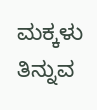ಮಕ್ಕಳು ತಿನ್ನುವ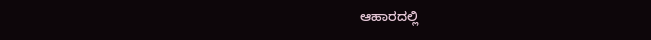ಆಹಾರದಲ್ಲಿ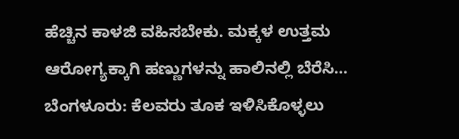ಹೆಚ್ಚಿನ ಕಾಳಜಿ ವಹಿಸಬೇಕು. ಮಕ್ಕಳ ಉತ್ತಮ ಆರೋಗ್ಯಕ್ಕಾಗಿ ಹಣ್ಣುಗಳನ್ನು ಹಾಲಿನಲ್ಲಿ ಬೆರೆಸಿ…
ಬೆಂಗಳೂರು: ಕೆಲವರು ತೂಕ ಇಳಿಸಿಕೊಳ್ಳಲು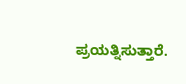ಪ್ರಯತ್ನಿಸುತ್ತಾರೆ.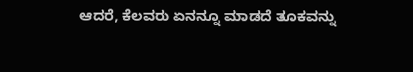ಆದರೆ, ಕೆಲವರು ಏನನ್ನೂ ಮಾಡದೆ ತೂಕವನ್ನು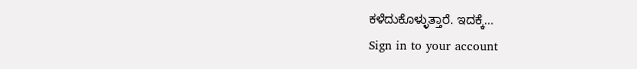ಕಳೆದುಕೊಳ್ಳುತ್ತಾರೆ. ಇದಕ್ಕೆ…
Sign in to your account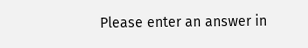Please enter an answer in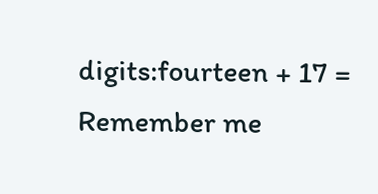digits:fourteen + 17 =
Remember me